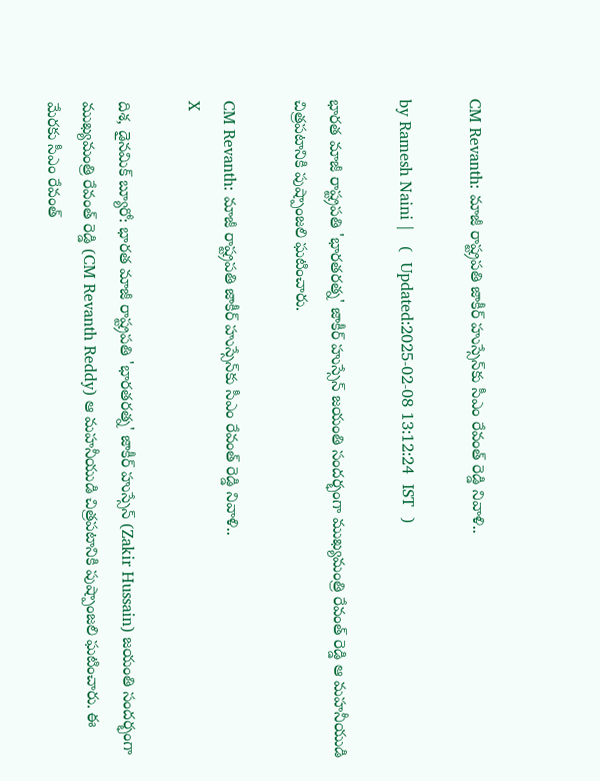CM Revanth: మాజీ రాష్ట్రపతి జాకీర్ హుస్సేన్‌కు సీఎం రేవంత్ రెడ్డి నివాళి..

by Ramesh Naini |   (  Updated:2025-02-08 13:12:24  IST  )

భారత మాజీ రాష్ట్రపతి 'భారతరత్న' జాకీర్ హుస్సేన్ జయంతి సందర్భంగా ముఖ్యమంత్రి రేవంత్ రెడ్డి ఆ మహనీయుడి చిత్రపటానికి పుష్పాంజలి ఘటించారు.

CM Revanth: మాజీ రాష్ట్రపతి జాకీర్ హుస్సేన్‌కు సీఎం రేవంత్ రెడ్డి నివాళి..
X

దిశ, డైనమిక్ బ్యూరో: భారత మాజీ రాష్ట్రపతి 'భారతరత్న' జాకీర్ హుస్సేన్ (Zakir Hussain) జయంతి సందర్భంగా ముఖ్యమంత్రి రేవంత్ రెడ్డి (CM Revanth Reddy) ఆ మహనీయుడి చిత్రపటానికి పుష్పాంజలి ఘటించారు. ఈ మేరకు సీఎం రేవంత్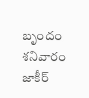బృందం శనివారం జాకీర్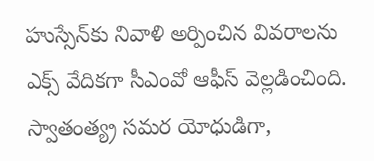హుస్సేన్‌కు నివాళి అర్పించిన వివరాలను ఎక్స్ వేదికగా సీఎంవో ఆఫీస్ వెల్లడించింది. స్వాతంత్య్ర సమర యోధుడిగా,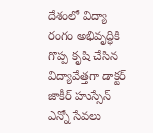దేశంలో విద్యా రంగం అభివృద్ధికి గొప్ప కృషి చేసిన విద్యావేత్తగా డాక్టర్ జాకీర్ హుస్సేన్ ఎన్నో సేవలు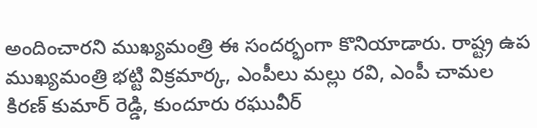అందించారని ముఖ్యమంత్రి ఈ సందర్భంగా కొనియాడారు. రాష్ట్ర ఉప ముఖ్యమంత్రి భట్టి విక్రమార్క, ఎంపీలు మల్లు రవి, ఎంపీ చామల కిరణ్ కుమార్ రెడ్డి, కుందూరు రఘువీర్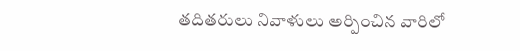తదితరులు నివాళులు అర్పించిన వారిలో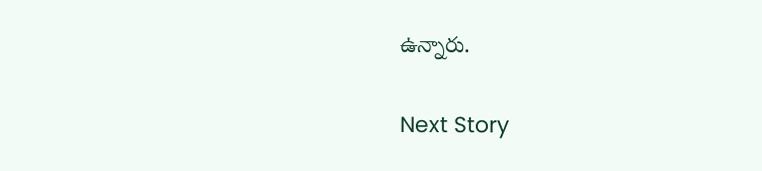ఉన్నారు.

Next Story